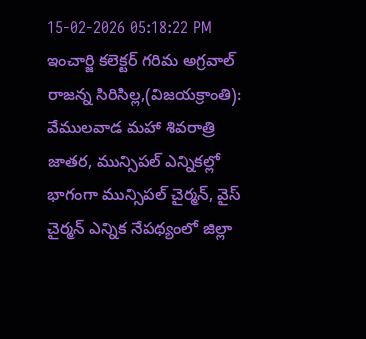15-02-2026 05:18:22 PM
ఇంచార్జి కలెక్టర్ గరిమ అగ్రవాల్
రాజన్న సిరిసిల్ల,(విజయక్రాంతి): వేములవాడ మహా శివరాత్రి జాతర, మున్సిపల్ ఎన్నికల్లో భాగంగా మున్సిపల్ చైర్మన్, వైస్ చైర్మన్ ఎన్నిక నేపథ్యంలో జిల్లా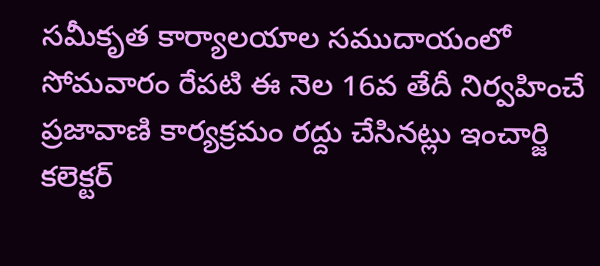సమీకృత కార్యాలయాల సముదాయంలో సోమవారం రేపటి ఈ నెల 16వ తేదీ నిర్వహించే ప్రజావాణి కార్యక్రమం రద్దు చేసినట్లు ఇంచార్జి కలెక్టర్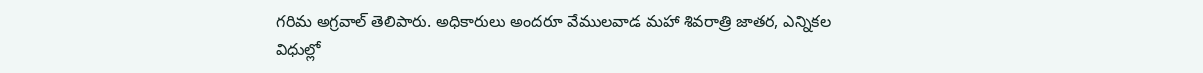గరిమ అగ్రవాల్ తెలిపారు. అధికారులు అందరూ వేములవాడ మహా శివరాత్రి జాతర, ఎన్నికల విధుల్లో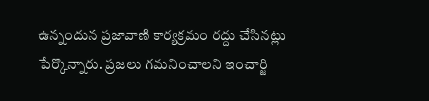ఉన్నందున ప్రజావాణి కార్యక్రమం రద్దు చేసినట్లు పేర్కొన్నారు. ప్రజలు గమనించాలని ఇంచార్జి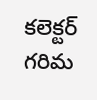కలెక్టర్ గరిమ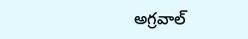అగ్రవాల్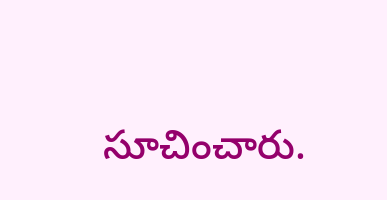సూచించారు.